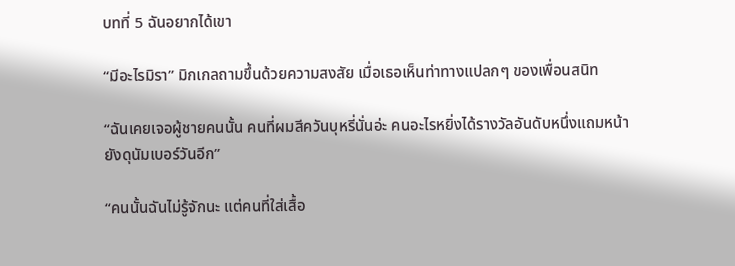บทที่ 5 ฉันอยากได้เขา

“มีอะไรมิรา” มิกเกลถามขึ้นด้วยความสงสัย เมื่อเธอเห็นท่าทางแปลกๆ ของเพื่อนสนิท

“ฉันเคยเจอผู้ชายคนนั้น คนที่ผมสีควันบุหรี่นั่นอ่ะ คนอะไรหยิ่งได้รางวัลอันดับหนึ่งแถมหน้ายังดุนัมเบอร์วันอีก”

“คนนั้นฉันไม่รู้จักนะ แต่คนที่ใส่เสื้อ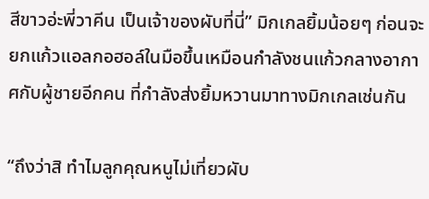สีขาวอ่ะพี่วาคีน เป็นเจ้าของผับที่นี่” มิกเกลยิ้มน้อยๆ ก่อนจะยกแก้วแอลกอฮอล์ในมือขึ้นเหมือนกำลังชนแก้วกลางอากาศกับผู้ชายอีกคน ที่กำลังส่งยิ้มหวานมาทางมิกเกลเช่นกัน

“ถึงว่าสิ ทำไมลูกคุณหนูไม่เที่ยวผับ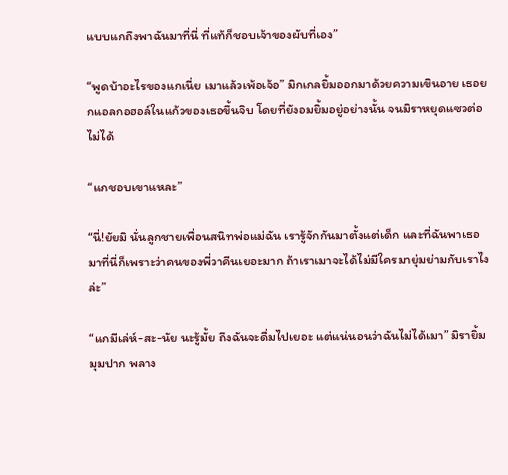แบบแกถึงพาฉันมาที่นี่ ที่แท้ก็ชอบเจ้าของผับที่เอง”

“พูดบ้าอะไรของแกเนี่ย เมาแล้วเพ้อเจ้อ” มิกเกลยิ้มออกมาด้วยความเขินอาย เธอยกแอลกอฮอล์ในแก้วของเธอขึ้นจิบ โดยที่ยังอมยิ้มอยู่อย่างนั้น จนมิราหยุดแซวต่อไม่ได้

“แกชอบเขาแหละ”

“นี่!ยัยมิ นั่นลูกชายเพื่อนสนิทพ่อแม่ฉัน เรารู้จักกันมาตั้งแต่เด็ก และที่ฉันพาเธอมาที่นี่ก็เพราะว่าคนของพี่วาคีนเยอะมาก ถ้าเราเมาจะได้ไม่มีใครมายุ่มย่ามกับเราไงล่ะ”

“แกมีเล่ห์-สะ-นัย นะรู้มั้ย ถึงฉันจะดื่มไปเยอะ แต่แน่นอนว่าฉันไม่ได้เมา” มิรายิ้มมุมปาก พลาง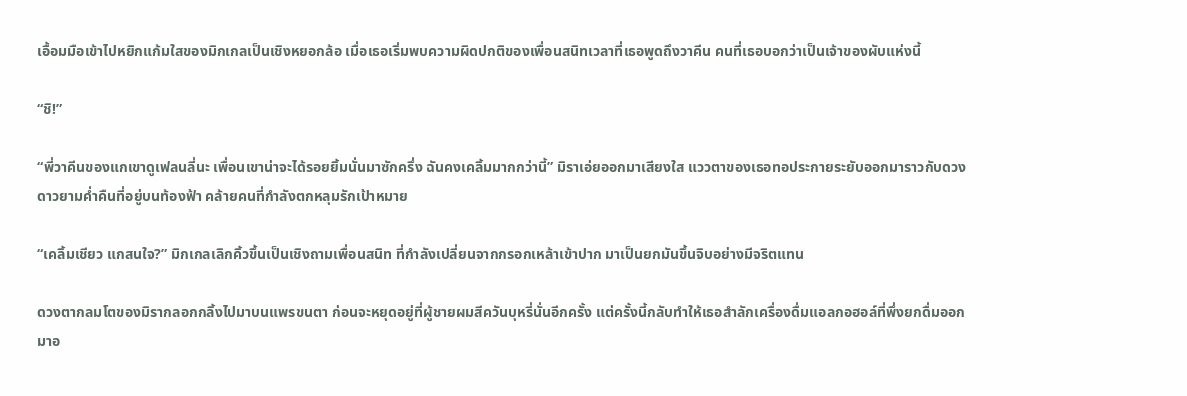เอื้อมมือเข้าไปหยิกแก้มใสของมิกเกลเป็นเชิงหยอกล้อ เมื่อเธอเริ่มพบความผิดปกติของเพื่อนสนิทเวลาที่เธอพูดถึงวาคีน คนที่เธอบอกว่าเป็นเจ้าของผับแห่งนี้

“ชิ!”

“พี่วาคีนของแกเขาดูเฟลนลี่นะ เพื่อนเขาน่าจะได้รอยยิ้มนั่นมาซักครึ่ง ฉันคงเคลิ้มมากกว่านี้” มิราเอ่ยออกมาเสียงใส แววตาของเธอทอประกายระยับออกมาราวกับดวงดาวยามค่ำคืนที่อยู่บนท้องฟ้า คล้ายคนที่กำลังตกหลุมรักเป้าหมาย

“เคลิ้มเชียว แกสนใจ?” มิกเกลเลิกคิ้วขึ้นเป็นเชิงถามเพื่อนสนิท ที่กำลังเปลี่ยนจากกรอกเหล้าเข้าปาก มาเป็นยกมันขึ้นจิบอย่างมีจริตแทน

ดวงตากลมโตของมิรากลอกกลิ้งไปมาบนแพรขนตา ก่อนจะหยุดอยู่ที่ผู้ชายผมสีควันบุหรี่นั่นอีกครั้ง แต่ครั้งนี้กลับทำให้เธอสำลักเครื่องดื่มแอลกอฮอล์ที่พึ่งยกดื่มออกมาอ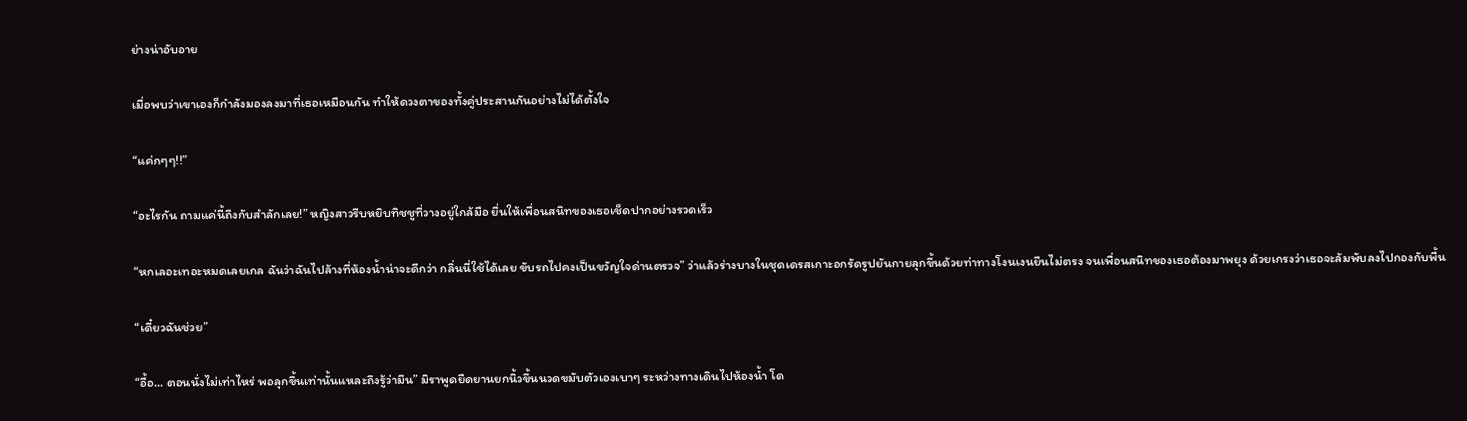ย่างน่าอับอาย

เมื่อพบว่าเขาเองก็กำลังมองลงมาที่เธอเหมือนกัน ทำให้ดวงตาของทั้งคู่ประสานกันอย่างไม่ได้ตั้งใจ

“แค่กๆๆ!!”

“อะไรกัน ถามแค่นี้ถึงกับสำลักเลย!” หญิงสาวรีบหยิบทิชชูที่วางอยู่ใกล้มือ ยื่นให้เพื่อนสนิทของเธอเช็ดปากอย่างรวดเร็ว

“หกเลอะเทอะหมดเลยเกล ฉันว่าฉันไปล้างที่ห้องน้ำน่าจะดีกว่า กลิ่นนี่ใช้ได้เลย ขับรถไปคงเป็นขวัญใจด่านตรวจ” ว่าแล้วร่างบางในชุดเดรสเกาะอกรัดรูปยันกายลุกขึ้นด้วยท่าทางโงนเงนยืนไม่ตรง จนเพื่อนสนิทของเธอต้องมาพยุง ด้วยเกรงว่าเธอจะล้มพับลงไปกองกับพื้น

“เดี๋ยวฉันช่วย”

“อื้อ... ตอนนั่งไม่เท่าไหร่ พอลุกขึ้นเท่านั้นแหละถึงรู้ว่ามึน” มิราพูดยืดยานยกนิ้วขึ้นนวดขมับตัวเองเบาๆ ระหว่างทางเดินไปห้องน้ำ โด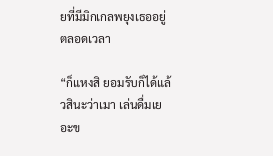ยที่มีมิกเกลพยุงเธออยู่ตลอดเวลา

“ก็แหงสิ ยอมรับก็ได้แล้วสินะว่าเมา เล่นดื่มเยอะข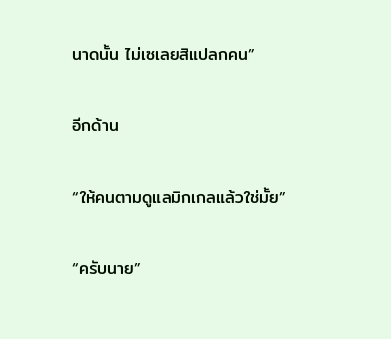นาดนั้น ไม่เซเลยสิแปลกคน”

อีกด้าน

“ให้คนตามดูแลมิกเกลแล้วใช่มั้ย”

“ครับนาย”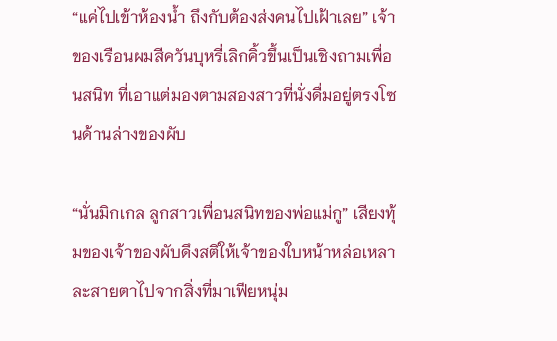“แค่ไปเข้าห้องน้ำ ถึงกับต้องส่งคนไปเฝ้าเลย” เจ้าของเรือนผมสีควันบุหรี่เลิกคิ้วขึ้นเป็นเชิงถามเพื่อนสนิท ที่เอาแต่มองตามสองสาวที่นั่งดื่มอยู่ตรงโซนด้านล่างของผับ

“นั่นมิกเกล ลูกสาวเพื่อนสนิทของพ่อแม่กู” เสียงทุ้มของเจ้าของผับดึงสติให้เจ้าของใบหน้าหล่อเหลาละสายตาไปจากสิ่งที่มาเฟียหนุ่ม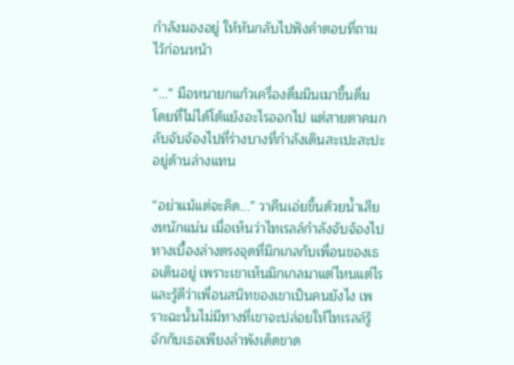กำลังมองอยู่ ให้หันกลับไปฟังคำตอบที่ถามไว้ก่อนหน้า

“...” มือหนายกแก้วเครื่องดื่มมึนเมาขึ้นดื่ม โดยที่ไม่ได้โต้แย้งอะไรออกไป แต่สายตาคมกลับจับจ้องไปที่ร่างบางที่กำลังเดินสะเปะสะปะอยู่ด้านล่างแทน

“อย่าแม้แต่จะคิด...” วาคีนเอ่ยขึ้นด้วยน้ำเสียงหนักแน่น เมื่อเห็นว่าไทเรลล์กำลังจับจ้องไปทางเบื้องล่างตรงจุดที่มิกเกลกับเพื่อนของเธอเดินอยู่ เพราะเขาเห็นมิกเกลมาแต่ไหนแต่ไร และรู้ดีว่าเพื่อนสนิทของเขาเป็นคนยังไง เพราะฉะนั้นไม่มีทางที่เขาจะปล่อยให้ไทเรลล์รู้จักกับเธอเพียงลำพังเด็ดขาด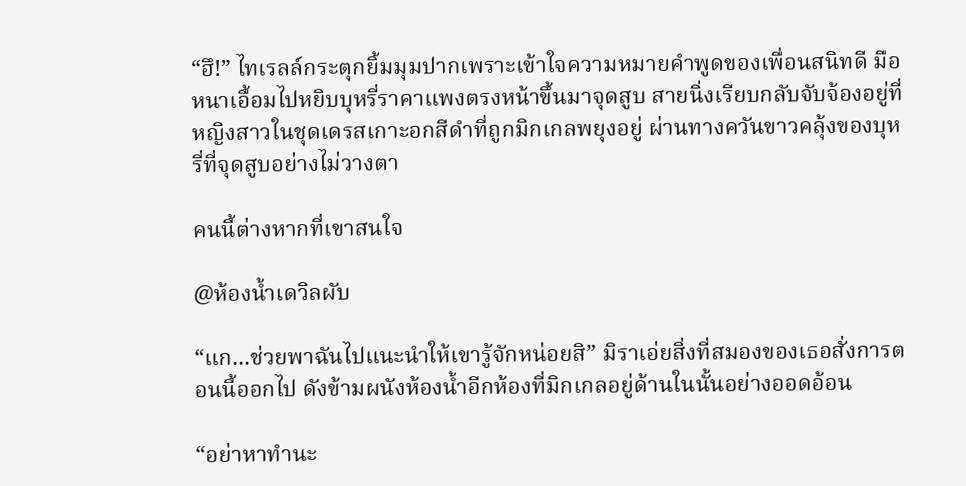“ฮึ!” ไทเรลล์กระตุกยิ้มมุมปากเพราะเข้าใจความหมายคำพูดของเพื่อนสนิทดี มือหนาเอื้อมไปหยิบบุหรี่ราคาแพงตรงหน้าขึ้นมาจุดสูบ สายนิ่งเรียบกลับจับจ้องอยู่ที่หญิงสาวในชุดเดรสเกาะอกสีดำที่ถูกมิกเกลพยุงอยู่ ผ่านทางควันขาวคลุ้งของบุหรี่ที่จุดสูบอย่างไม่วางตา

คนนี้ต่างหากที่เขาสนใจ

@ห้องน้ำเดวิลผับ

“แก...ช่วยพาฉันไปแนะนำให้เขารู้จักหน่อยสิ” มิราเอ่ยสิ่งที่สมองของเธอสั่งการตอนนี้ออกไป ดังข้ามผนังห้องน้ำอีกห้องที่มิกเกลอยู่ด้านในนั้นอย่างออดอ้อน

“อย่าหาทำนะ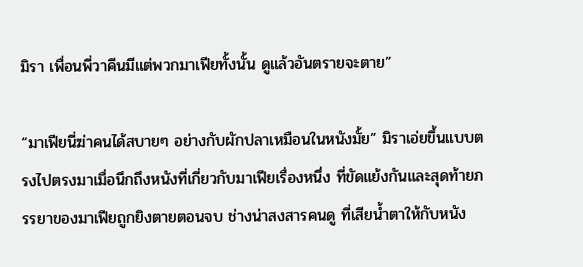มิรา เพื่อนพี่วาคีนมีแต่พวกมาเฟียทั้งนั้น ดูแล้วอันตรายจะตาย”

“มาเฟียนี่ฆ่าคนได้สบายๆ อย่างกับผักปลาเหมือนในหนังมั้ย” มิราเอ่ยขึ้นแบบตรงไปตรงมาเมื่อนึกถึงหนังที่เกี่ยวกับมาเฟียเรื่องหนึ่ง ที่ขัดแย้งกันและสุดท้ายภรรยาของมาเฟียถูกยิงตายตอนจบ ช่างน่าสงสารคนดู ที่เสียน้ำตาให้กับหนัง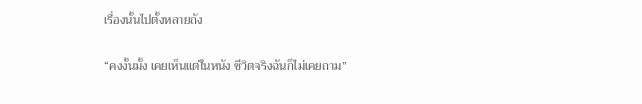เรื่องนั้นไปตั้งหลายถัง

“คงงั้นมั้ง เคยเห็นแต่ในหนัง ชีวิตจริงฉันก็ไม่เคยถาม”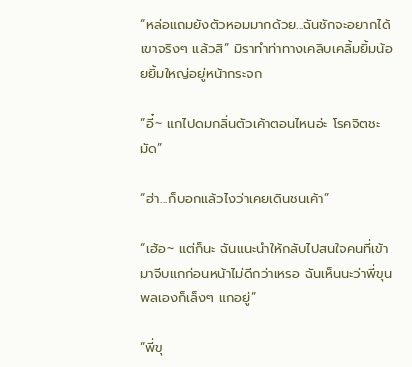“หล่อแถมยังตัวหอมมากด้วย...ฉันชักจะอยากได้เขาจริงๆ แล้วสิ” มิราทำท่าทางเคลิบเคลิ้มยิ้มน้อยยิ้มใหญ่อยู่หน้ากระจก

“อี๋~ แกไปดมกลิ่นตัวเค้าตอนไหนอ่ะ โรคจิตชะมัด”

“ฮ่า...ก็บอกแล้วไงว่าเคยเดินชนเค้า”

“เฮ้อ~ แต่ก็นะ ฉันแนะนำให้กลับไปสนใจคนที่เข้ามาจีบแกก่อนหน้าไม่ดีกว่าเหรอ ฉันเห็นนะว่าพี่ขุนพลเองก็เล็งๆ แกอยู่”

“พี่ขุ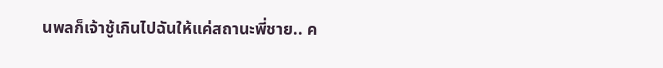นพลก็เจ้าชู้เกินไปฉันให้แค่สถานะพี่ชาย.. ค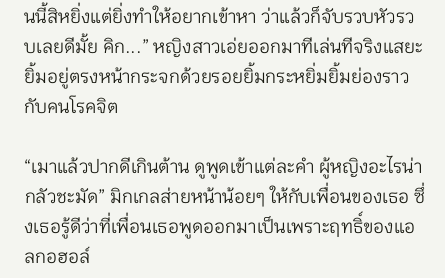นนี้สิหยิ่งแต่ยิ่งทำให้อยากเข้าหา ว่าแล้วก็จับรวบหัวรวบเลยดีมั้ย คิก...” หญิงสาวเอ่ยออกมาทีเล่นทีจริงแสยะยิ้มอยู่ตรงหน้ากระจกด้วยรอยยิ้มกระหยิ่มยิ้มย่องราวกับคนโรคจิต

“เมาแล้วปากดีเกินต้าน ดูพูดเข้าแต่ละคำ ผู้หญิงอะไรน่ากลัวชะมัด” มิกเกลส่ายหน้าน้อยๆ ให้กับเพื่อนของเธอ ซึ่งเธอรู้ดีว่าที่เพื่อนเธอพูดออกมาเป็นเพราะฤทธิ์ของแอลกอฮอล์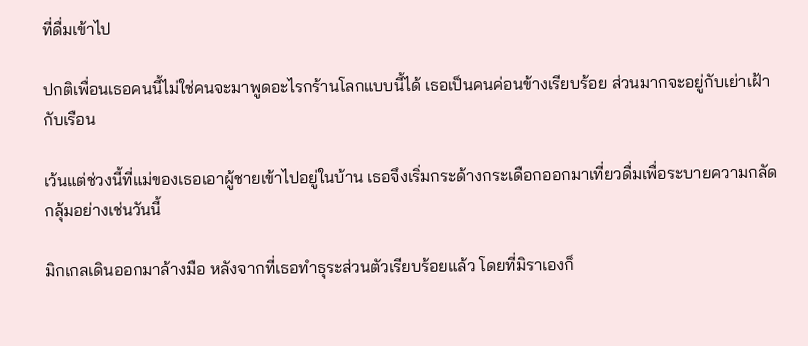ที่ดื่มเข้าไป

ปกติเพื่อนเธอคนนี้ไม่ใช่คนจะมาพูดอะไรกร้านโลกแบบนี้ได้ เธอเป็นคนค่อนข้างเรียบร้อย ส่วนมากจะอยู่กับเย่าเฝ้ากับเรือน

เว้นแต่ช่วงนี้ที่แม่ของเธอเอาผู้ชายเข้าไปอยู่ในบ้าน เธอจึงเริ่มกระด้างกระเดือกออกมาเที่ยวดื่มเพื่อระบายความกลัดกลุ้มอย่างเช่นวันนี้

มิกเกลเดินออกมาล้างมือ หลังจากที่เธอทำธุระส่วนตัวเรียบร้อยแล้ว โดยที่มิราเองก็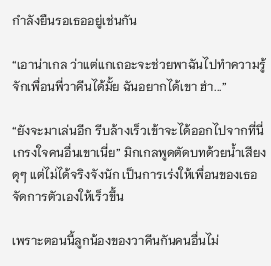กำลังยืนรอเธออยู่เช่นกัน

“เอาน่าเกล ว่าแต่แกเถอะจะช่วยพาฉันไปทำความรู้จักเพื่อนพี่วาคีนได้มั้ย ฉันอยากได้เขา ฮ่า...”

“ยังจะมาเล่นอีก รีบล้างเร็วเข้าจะได้ออกไปจากที่นี่ เกรงใจคนอื่นเขาเนี่ย” มิกเกลพูดตัดบทด้วยน้ำเสียงดุๆ แต่ไม่ได้จริงจังนัก เป็นการเร่งให้เพื่อนของเธอจัดการตัวเองให้เร็วขึ้น

เพราะตอนนี้ลูกน้องของวาคีนกันคนอื่นไม่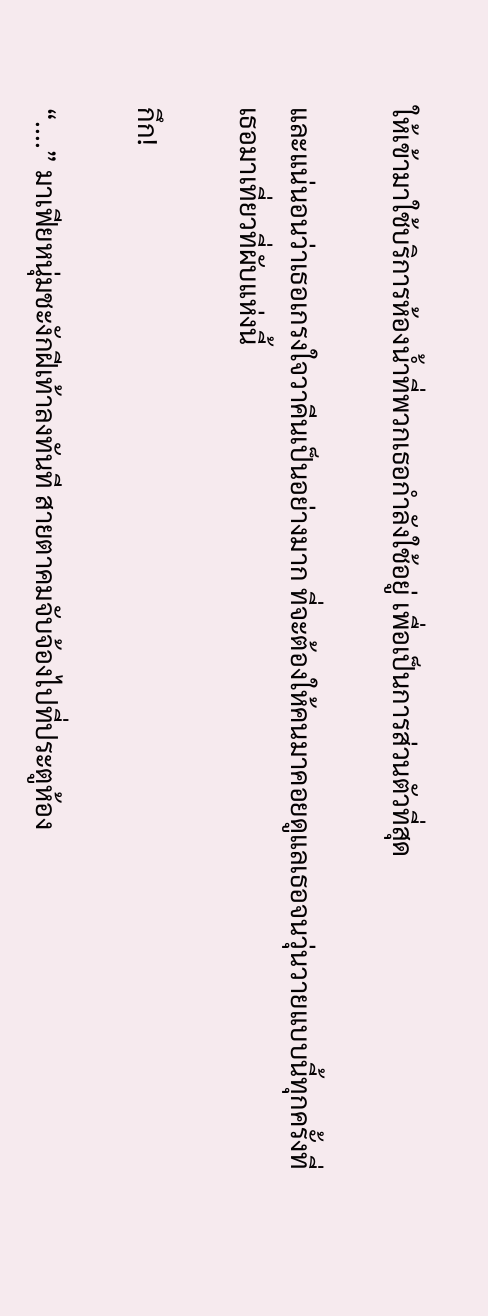ให้เข้ามาใช้บริการห้องน้ำที่พวกเธอกำลังใช้อยู่ เพื่อเป็นการส่วนตัวที่สุด

และแน่นอนว่าเธอเกรงใจวาคีนเป็นอย่างมาก ที่จะต้องให้คนมาคอยดูแลเธอจนวุ่นวายแบบนี้ทุกครั้งที่เธอมาเที่ยวที่ผับแห่งนี้

กึก!

“....” มาเฟียหนุ่มชะงักฝีเท้าลงทันที สายตาคมจับจ้องไปที่ประตูห้อง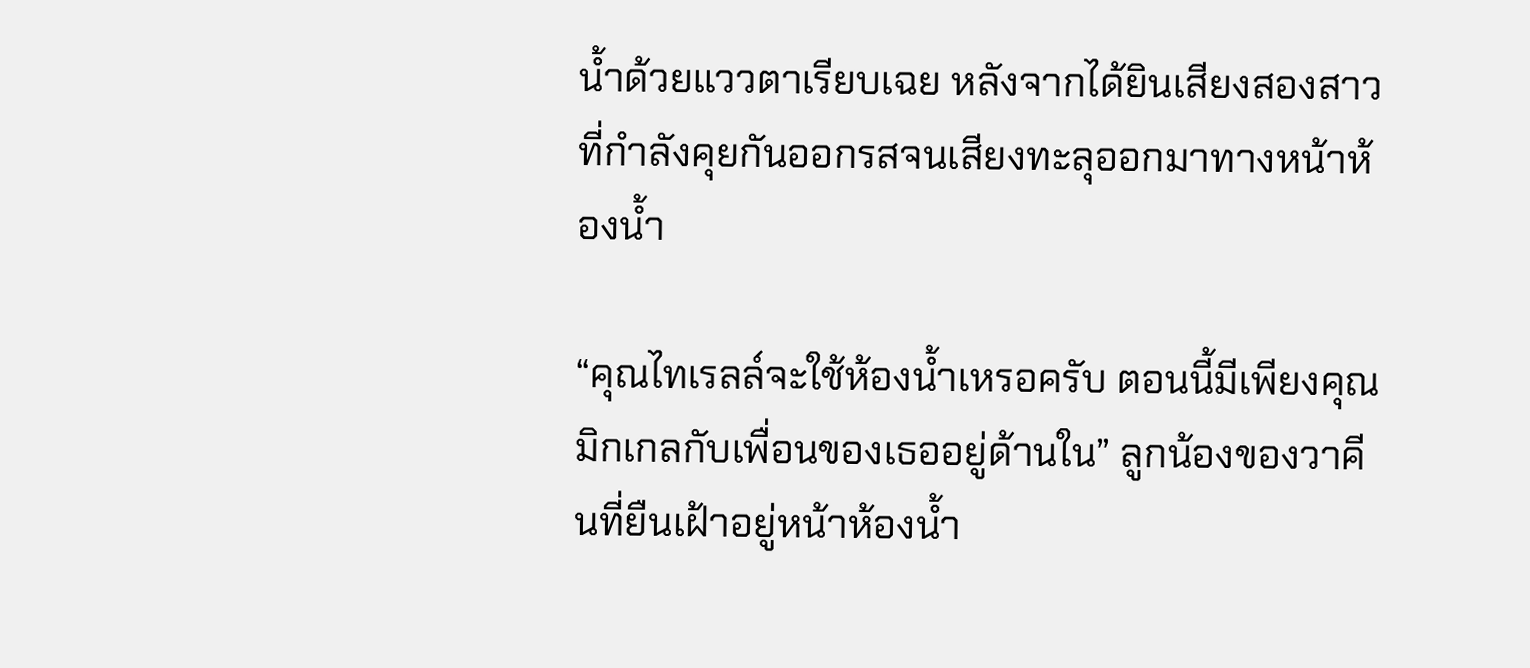น้ำด้วยแววตาเรียบเฉย หลังจากได้ยินเสียงสองสาวที่กำลังคุยกันออกรสจนเสียงทะลุออกมาทางหน้าห้องน้ำ

“คุณไทเรลล์จะใช้ห้องน้ำเหรอครับ ตอนนี้มีเพียงคุณมิกเกลกับเพื่อนของเธออยู่ด้านใน” ลูกน้องของวาคีนที่ยืนเฝ้าอยู่หน้าห้องน้ำ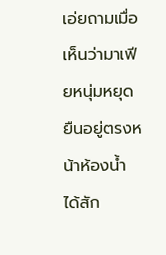เอ่ยถามเมื่อเห็นว่ามาเฟียหนุ่มหยุดยืนอยู่ตรงหน้าห้องน้ำได้สัก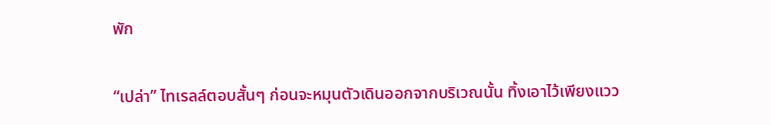พัก

“เปล่า” ไทเรลล์ตอบสั้นๆ ก่อนจะหมุนตัวเดินออกจากบริเวณนั้น ทิ้งเอาไว้เพียงแวว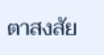ตาสงสัย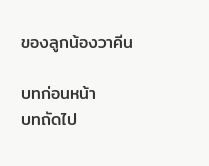ของลูกน้องวาคีน

บทก่อนหน้า
บทถัดไป